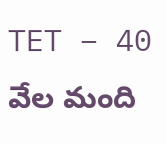TET – 40 వేల మంది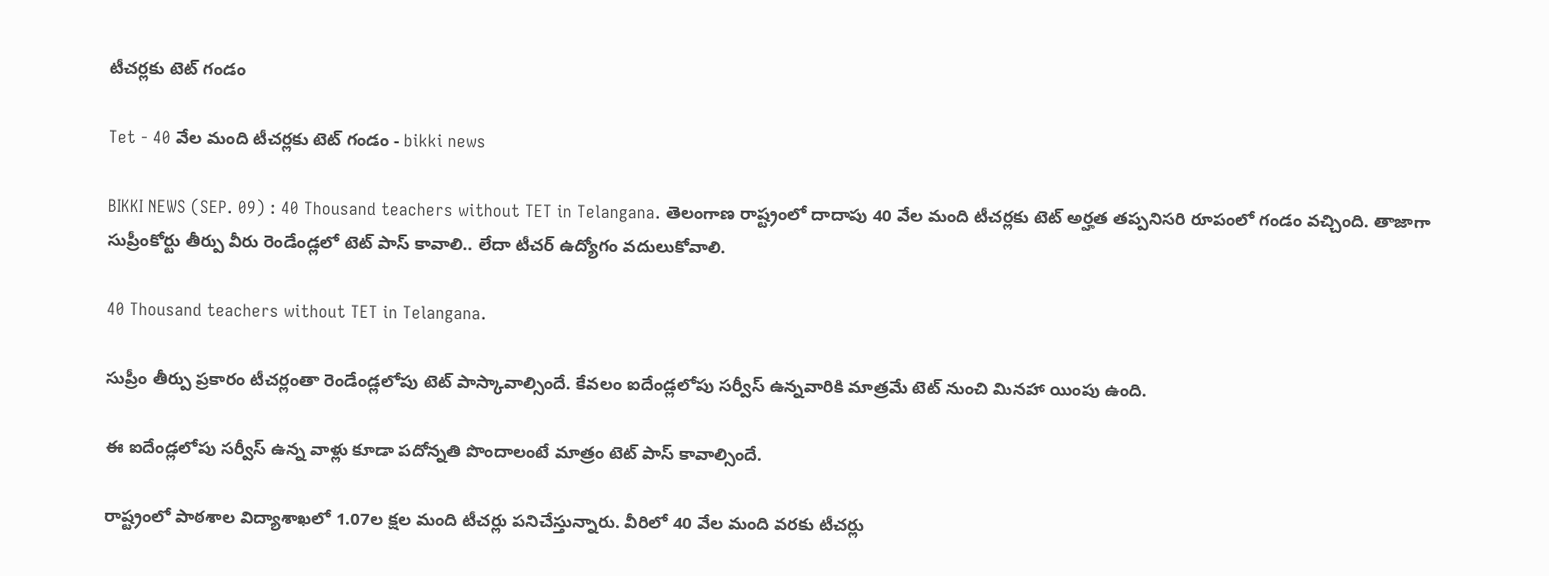టీచర్లకు టెట్ గండం

Tet - 40 వేల మంది టీచర్లకు టెట్ గండం - bikki news

BIKKI NEWS (SEP. 09) : 40 Thousand teachers without TET in Telangana. తెలంగాణ రాష్ట్రంలో దాదాపు 40 వేల మంది టీచర్లకు టెట్ అర్హత తప్పనిసరి రూపంలో గండం వచ్చింది. తాజాగా సుప్రీంకోర్టు తీర్పు వీరు రెండేండ్లలో టెట్ పాస్ కావాలి.. లేదా టీచర్ ఉద్యోగం వదులుకోవాలి.

40 Thousand teachers without TET in Telangana.

సుప్రీం తీర్పు ప్రకారం టీచర్లంతా రెండేండ్లలోపు టెట్ పాస్కావాల్సిందే. కేవలం ఐదేండ్లలోపు సర్వీస్ ఉన్నవారికి మాత్రమే టెట్ నుంచి మినహా యింపు ఉంది.

ఈ ఐదేండ్లలోపు సర్వీస్ ఉన్న వాళ్లు కూడా పదోన్నతి పొందాలంటే మాత్రం టెట్ పాస్ కావాల్సిందే.

రాష్ట్రంలో పాఠశాల విద్యాశాఖలో 1.07ల క్షల మంది టీచర్లు పనిచేస్తున్నారు. వీరిలో 40 వేల మంది వరకు టీచర్లు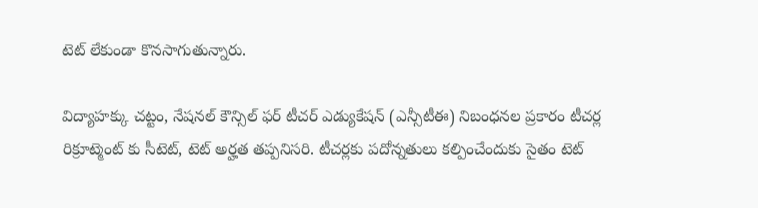టెట్ లేకుండా కొనసాగుతున్నారు.

విద్యాహక్కు చట్టం, నేషనల్ కౌన్సిల్ ఫర్ టీచర్ ఎడ్యుకేషన్ (ఎన్సీటీఈ) నిబంధనల ప్రకారం టీచర్ల రిక్రూట్మెంట్ కు సీటెట్, టెట్ అర్హత తప్పనిసరి. టీచర్లకు పదోన్నతులు కల్పించేందుకు సైతం టెట్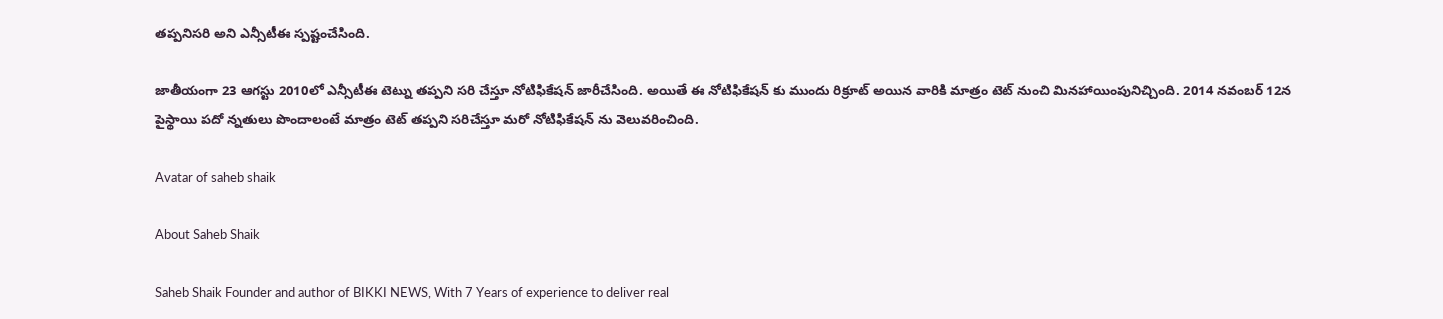తప్పనిసరి అని ఎన్సీటీఈ స్పష్టంచేసింది.

జాతీయంగా 23 ఆగస్టు 2010లో ఎన్సీటీఈ టెట్ను తప్పని సరి చేస్తూ నోటిఫికేషన్ జారీచేసింది. అయితే ఈ నోటిఫికేషన్ కు ముందు రిక్రూట్ అయిన వారికి మాత్రం టెట్ నుంచి మినహాయింపునిచ్చింది. 2014 నవంబర్ 12న పైస్థాయి పదో న్నతులు పొందాలంటే మాత్రం టెట్ తప్పని సరిచేస్తూ మరో నోటిఫికేషన్ ను వెలువరించింది.

Avatar of saheb shaik

About Saheb Shaik

Saheb Shaik Founder and author of BIKKI NEWS, With 7 Years of experience to deliver real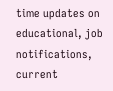time updates on educational, job notifications, current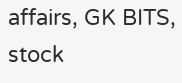affairs, GK BITS, stock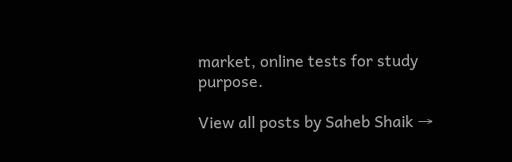market, online tests for study purpose.

View all posts by Saheb Shaik →